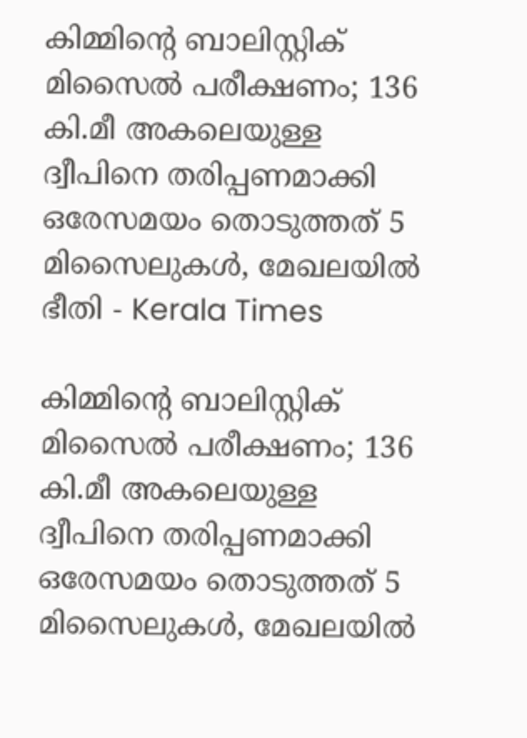കിമ്മിന്‍റെ ബാലിസ്റ്റിക് മിസൈൽ പരീക്ഷണം; 136 കി.മീ അകലെയുള്ള ദ്വീപിനെ തരിപ്പണമാക്കി  ഒരേസമയം തൊടുത്തത് 5 മിസൈലുകൾ, മേഖലയിൽ ഭീതി - Kerala Times

കിമ്മിന്‍റെ ബാലിസ്റ്റിക് മിസൈൽ പരീക്ഷണം; 136 കി.മീ അകലെയുള്ള ദ്വീപിനെ തരിപ്പണമാക്കി  ഒരേസമയം തൊടുത്തത് 5 മിസൈലുകൾ, മേഖലയിൽ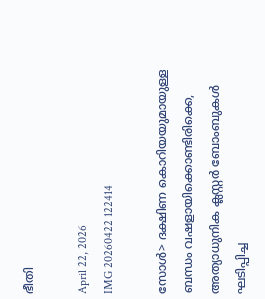ഭീതി

April 22, 2026
IMG 20260422 122414

സോൾ> ദക്ഷിണ കൊറിയയുമായുള്ള ബന്ധം വഷളായിക്കൊണ്ടിരിക്കെ, അത്യാധുനിക ക്ലസ്റ്റർ ബോംബുകൾ ഘടിപ്പിച്ച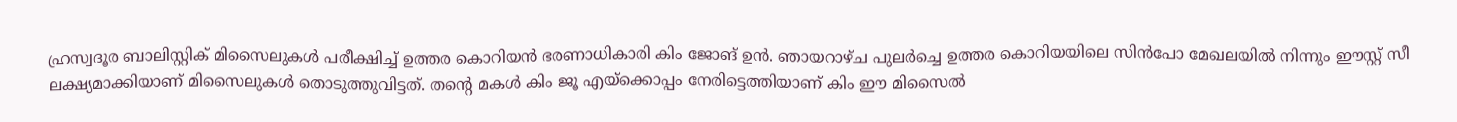ഹ്രസ്വദൂര ബാലിസ്റ്റിക് മിസൈലുകൾ പരീക്ഷിച്ച് ഉത്തര കൊറിയൻ ഭരണാധികാരി കിം ജോങ് ഉൻ. ഞായറാഴ്ച പുലർച്ചെ ഉത്തര കൊറിയയിലെ സിൻപോ മേഖലയിൽ നിന്നും ഈസ്റ്റ് സീ ലക്ഷ്യമാക്കിയാണ് മിസൈലുകൾ തൊടുത്തുവിട്ടത്. തന്‍റെ മകൾ കിം ജൂ എയ്‌ക്കൊപ്പം നേരിട്ടെത്തിയാണ് കിം ഈ മിസൈൽ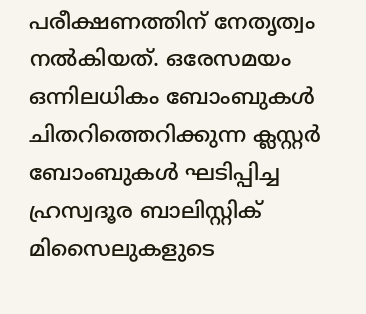പരീക്ഷണത്തിന് നേതൃത്വം നൽകിയത്. ഒരേസമയം ഒന്നിലധികം ബോംബുകൾ ചിതറിത്തെറിക്കുന്ന ക്ലസ്റ്റർ ബോംബുകൾ ഘടിപ്പിച്ച ഹ്രസ്വദൂര ബാലിസ്റ്റിക് മിസൈലുകളുടെ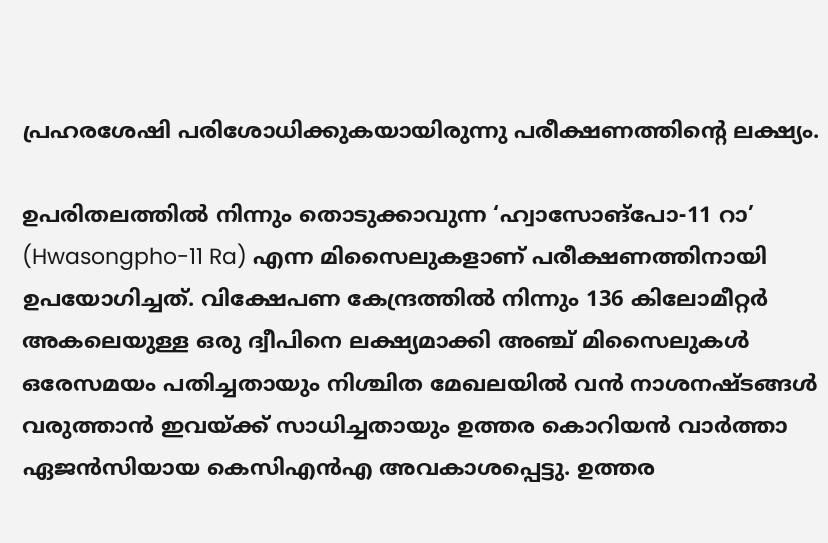പ്രഹരശേഷി പരിശോധിക്കുകയായിരുന്നു പരീക്ഷണത്തിന്റെ ലക്ഷ്യം.

ഉപരിതലത്തിൽ നിന്നും തൊടുക്കാവുന്ന ‘ഹ്വാസോങ്‌പോ-11 റാ’ (Hwasongpho-11 Ra) എന്ന മിസൈലുകളാണ് പരീക്ഷണത്തിനായി ഉപയോഗിച്ചത്. വിക്ഷേപണ കേന്ദ്രത്തിൽ നിന്നും 136 കിലോമീറ്റർ അകലെയുള്ള ഒരു ദ്വീപിനെ ലക്ഷ്യമാക്കി അഞ്ച് മിസൈലുകൾ ഒരേസമയം പതിച്ചതായും നിശ്ചിത മേഖലയിൽ വൻ നാശനഷ്ടങ്ങൾ വരുത്താൻ ഇവയ്ക്ക് സാധിച്ചതായും ഉത്തര കൊറിയൻ വാർത്താ ഏജൻസിയായ കെസിഎൻഎ അവകാശപ്പെട്ടു. ഉത്തര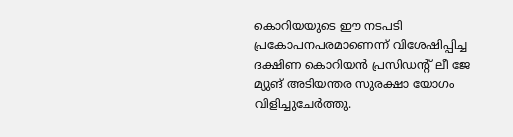കൊറിയയുടെ ഈ നടപടി പ്രകോപനപരമാണെന്ന് വിശേഷിപ്പിച്ച ദക്ഷിണ കൊറിയൻ പ്രസിഡന്‍റ് ലീ ജേ മ്യുങ് അടിയന്തര സുരക്ഷാ യോഗം വിളിച്ചുചേർത്തു.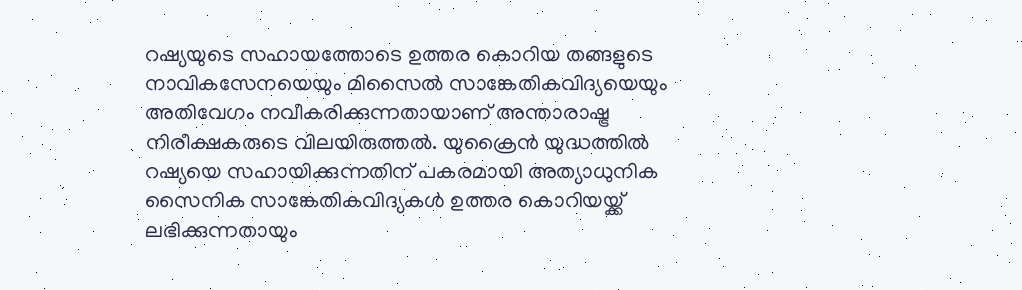റഷ്യയുടെ സഹായത്തോടെ ഉത്തര കൊറിയ തങ്ങളുടെ നാവികസേനയെയും മിസൈൽ സാങ്കേതികവിദ്യയെയും അതിവേഗം നവീകരിക്കുന്നതായാണ് അന്താരാഷ്ട്ര നിരീക്ഷകരുടെ വിലയിരുത്തൽ. യുക്രൈൻ യുദ്ധത്തിൽ റഷ്യയെ സഹായിക്കുന്നതിന് പകരമായി അത്യാധുനിക സൈനിക സാങ്കേതികവിദ്യകൾ ഉത്തര കൊറിയയ്ക്ക് ലഭിക്കുന്നതായും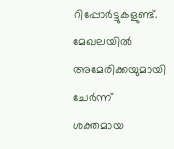റിപ്പോർട്ടുകളുണ്ട്. മേഖലയിൽ അമേരിക്കയുമായി ചേർന്ന് ശക്തമായ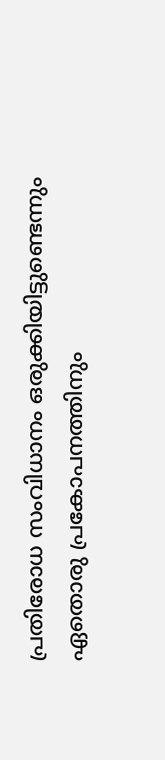പ്രതിരോധ സംവിധാനം ഒരുക്കിയിട്ടുണ്ടെന്നും ഏതൊരു പ്രകോപനത്തിനും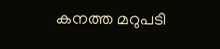കനത്ത മറുപടി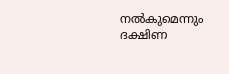നൽകുമെന്നും ദക്ഷിണ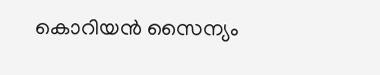കൊറിയൻ സൈന്യം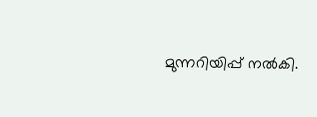മുന്നറിയിപ്പ് നൽകി.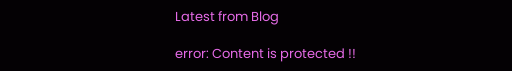Latest from Blog

error: Content is protected !!